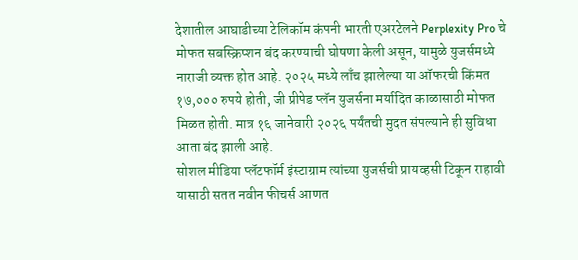देशातील आघाडीच्या टेलिकॉम कंपनी भारती एअरटेलने Perplexity Pro चे मोफत सबस्क्रिप्शन बंद करण्याची घोषणा केली असून, यामुळे युजर्समध्ये नाराजी व्यक्त होत आहे. २०२५ मध्ये लाँच झालेल्या या ऑफरची किंमत १७,००० रुपये होती, जी प्रीपेड प्लॅन युजर्सना मर्यादित काळासाठी मोफत मिळत होती. मात्र १६ जानेवारी २०२६ पर्यंतची मुदत संपल्याने ही सुविधा आता बंद झाली आहे.
सोशल मीडिया प्लॅटफॉर्म इंस्टाग्राम त्यांच्या युजर्सची प्रायव्हसी टिकून राहावी यासाठी सतत नवीन फीचर्स आणत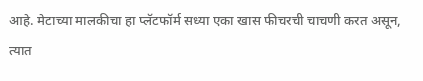आहे. मेटाच्या मालकीचा हा प्लॅटफॉर्म सध्या एका खास फीचरची चाचणी करत असून, त्यात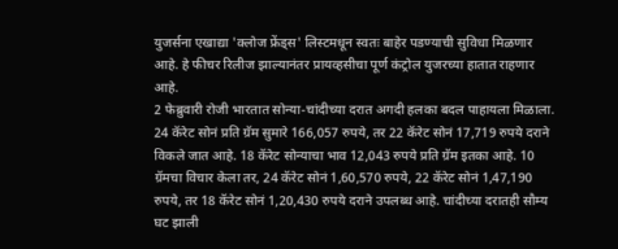युजर्सना एखाद्या 'क्लोज फ्रेंड्स' लिस्टमधून स्वतः बाहेर पडण्याची सुविधा मिळणार आहे. हे फीचर रिलीज झाल्यानंतर प्रायव्हसीचा पूर्ण कंट्रोल युजरच्या हातात राहणार आहे.
2 फेब्रुवारी रोजी भारतात सोन्या-चांदीच्या दरात अगदी हलका बदल पाहायला मिळाला. 24 कॅरेट सोनं प्रति ग्रॅम सुमारे 166,057 रुपये, तर 22 कॅरेट सोनं 17,719 रुपये दराने विकले जात आहे. 18 कॅरेट सोन्याचा भाव 12,043 रुपये प्रति ग्रॅम इतका आहे. 10 ग्रॅमचा विचार केला तर, 24 कॅरेट सोनं 1,60,570 रुपये, 22 कॅरेट सोनं 1,47,190 रुपये, तर 18 कॅरेट सोनं 1,20,430 रुपये दराने उपलब्ध आहे. चांदीच्या दरातही सौम्य घट झाली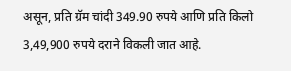असून, प्रति ग्रॅम चांदी 349.90 रुपये आणि प्रति किलो 3,49,900 रुपये दराने विकली जात आहे.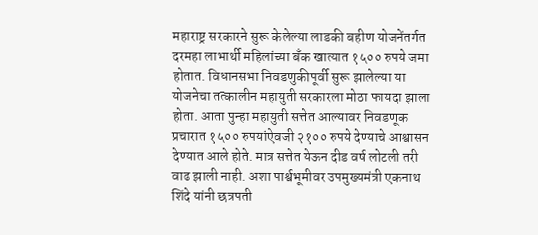महाराष्ट्र सरकारने सुरू केलेल्या लाडकी बहीण योजनेंतर्गत दरमहा लाभार्थी महिलांच्या बँक खात्यात १५०० रुपये जमा होतात. विधानसभा निवडणुकीपूर्वी सुरू झालेल्या या योजनेचा तत्कालीन महायुती सरकारला मोठा फायदा झाला होता. आता पुन्हा महायुती सत्तेत आल्यावर निवडणूक प्रचारात १५०० रुपयांऐवजी २१०० रुपये देण्याचे आश्वासन देण्यात आले होते. मात्र सत्तेत येऊन दीड वर्ष लोटली तरी वाढ झाली नाही. अशा पार्श्वभूमीवर उपमुख्यमंत्री एकनाथ शिंदे यांनी छत्रपती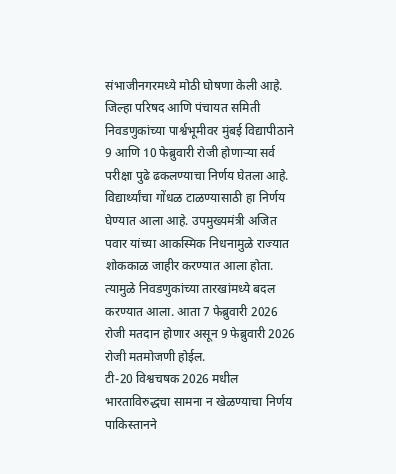संभाजीनगरमध्ये मोठी घोषणा केली आहे.
जिल्हा परिषद आणि पंचायत समिती निवडणुकांच्या पार्श्वभूमीवर मुंबई विद्यापीठाने 9 आणि 10 फेब्रुवारी रोजी होणाऱ्या सर्व परीक्षा पुढे ढकलण्याचा निर्णय घेतला आहे. विद्यार्थ्यांचा गोंधळ टाळण्यासाठी हा निर्णय घेण्यात आला आहे. उपमुख्यमंत्री अजित पवार यांच्या आकस्मिक निधनामुळे राज्यात शोककाळ जाहीर करण्यात आला होता. त्यामुळे निवडणुकांच्या तारखांमध्ये बदल करण्यात आला. आता 7 फेब्रुवारी 2026 रोजी मतदान होणार असून 9 फेब्रुवारी 2026 रोजी मतमोजणी होईल.
टी-20 विश्वचषक 2026 मधील भारताविरुद्धचा सामना न खेळण्याचा निर्णय पाकिस्तानने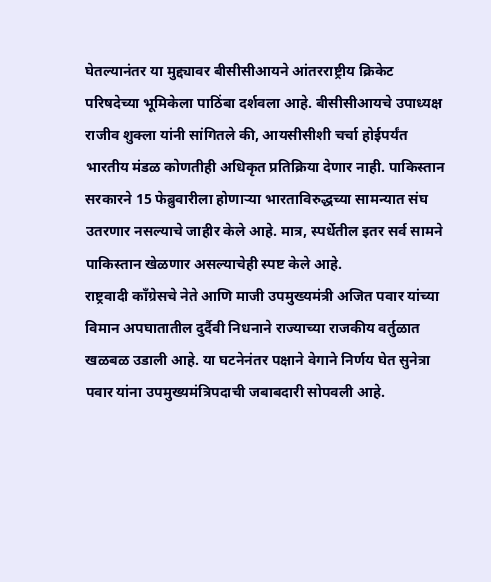घेतल्यानंतर या मुद्द्यावर बीसीसीआयने आंतरराष्ट्रीय क्रिकेट परिषदेच्या भूमिकेला पाठिंबा दर्शवला आहे. बीसीसीआयचे उपाध्यक्ष राजीव शुक्ला यांनी सांगितले की, आयसीसीशी चर्चा होईपर्यंत भारतीय मंडळ कोणतीही अधिकृत प्रतिक्रिया देणार नाही. पाकिस्तान सरकारने 15 फेब्रुवारीला होणाऱ्या भारताविरुद्धच्या सामन्यात संघ उतरणार नसल्याचे जाहीर केले आहे. मात्र, स्पर्धेतील इतर सर्व सामने पाकिस्तान खेळणार असल्याचेही स्पष्ट केले आहे.
राष्ट्रवादी काँग्रेसचे नेते आणि माजी उपमुख्यमंत्री अजित पवार यांच्या विमान अपघातातील दुर्दैवी निधनाने राज्याच्या राजकीय वर्तुळात खळबळ उडाली आहे. या घटनेनंतर पक्षाने वेगाने निर्णय घेत सुनेत्रा पवार यांना उपमुख्यमंत्रिपदाची जबाबदारी सोपवली आहे.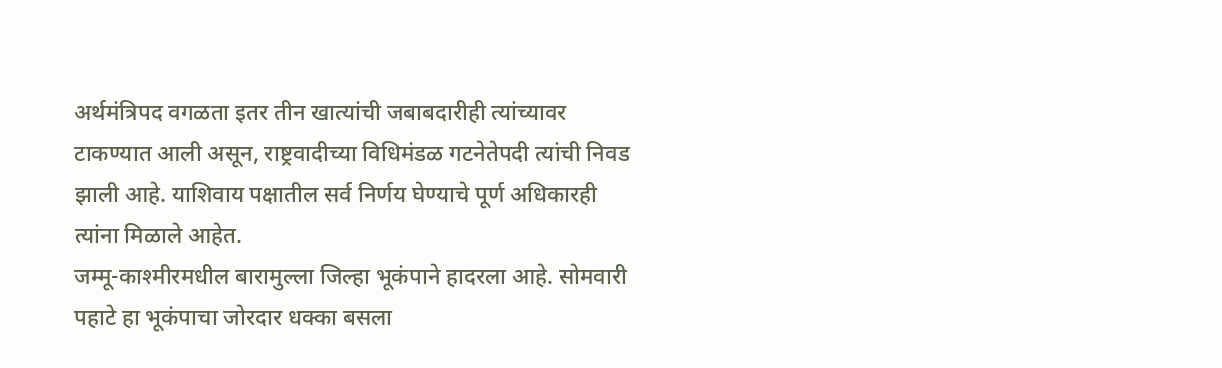अर्थमंत्रिपद वगळता इतर तीन खात्यांची जबाबदारीही त्यांच्यावर टाकण्यात आली असून, राष्ट्रवादीच्या विधिमंडळ गटनेतेपदी त्यांची निवड झाली आहे. याशिवाय पक्षातील सर्व निर्णय घेण्याचे पूर्ण अधिकारही त्यांना मिळाले आहेत.
जम्मू-काश्मीरमधील बारामुल्ला जिल्हा भूकंपाने हादरला आहे. सोमवारी पहाटे हा भूकंपाचा जोरदार धक्का बसला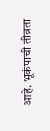आहे. भूकंपाची तीव्रता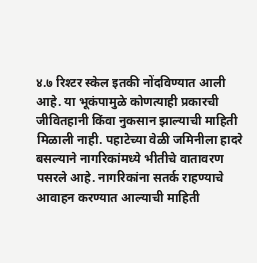४.७ रिश्टर स्केल इतकी नोंदविण्यात आली आहे. या भूकंपामुळे कोणत्याही प्रकारची जीवितहानी किंवा नुकसान झाल्याची माहिती मिळाली नाही. पहाटेच्या वेळी जमिनीला हादरे बसल्याने नागरिकांमध्ये भीतीचे वातावरण पसरले आहे. नागरिकांना सतर्क राहण्याचे आवाहन करण्यात आल्याची माहिती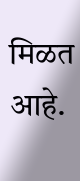मिळत आहे.